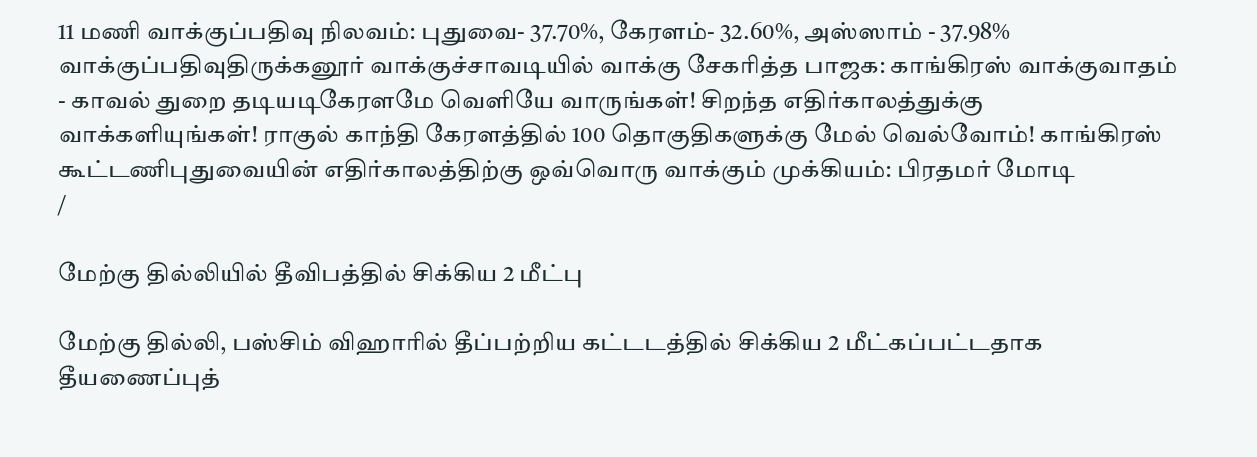11 மணி வாக்குப்பதிவு நிலவம்: புதுவை- 37.70%, கேரளம்- 32.60%, அஸ்ஸாம் - 37.98% வாக்குப்பதிவுதிருக்கனூர் வாக்குச்சாவடியில் வாக்கு சேகரித்த பாஜக: காங்கிரஸ் வாக்குவாதம் - காவல் துறை தடியடிகேரளமே வெளியே வாருங்கள்! சிறந்த எதிர்காலத்துக்கு வாக்களியுங்கள்! ராகுல் காந்தி கேரளத்தில் 100 தொகுதிகளுக்கு மேல் வெல்வோம்! காங்கிரஸ் கூட்டணிபுதுவையின் எதிர்காலத்திற்கு ஒவ்வொரு வாக்கும் முக்கியம்: பிரதமர் மோடி
/

மேற்கு தில்லியில் தீவிபத்தில் சிக்கிய 2 மீட்பு

மேற்கு தில்லி, பஸ்சிம் விஹாரில் தீப்பற்றிய கட்டடத்தில் சிக்கிய 2 மீட்கப்பட்டதாக தீயணைப்புத்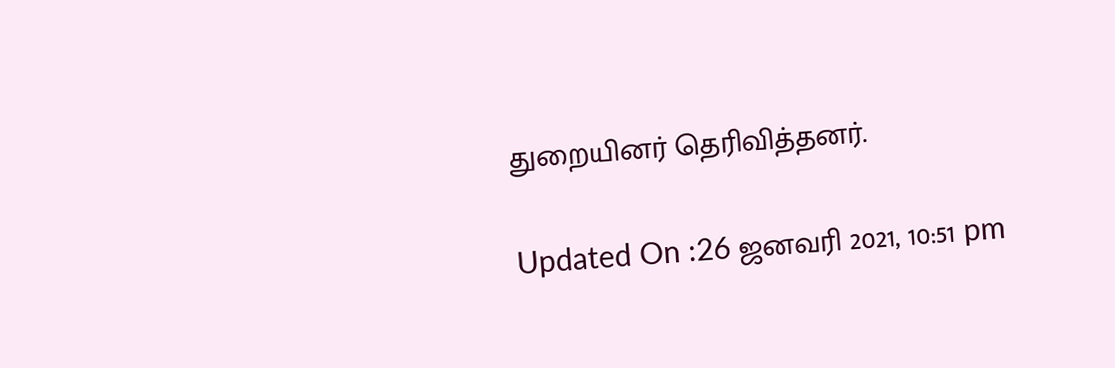துறையினர் தெரிவித்தனர்.

Updated On :26 ஜனவரி 2021, 10:51 pm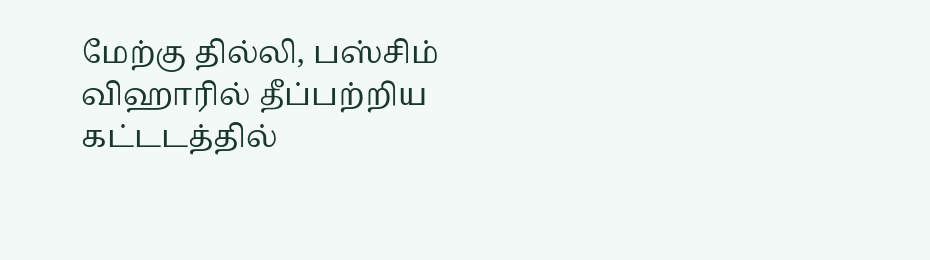மேற்கு தில்லி, பஸ்சிம் விஹாரில் தீப்பற்றிய கட்டடத்தில்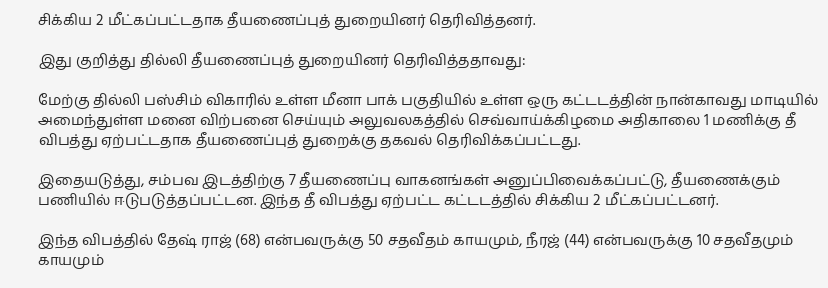சிக்கிய 2 மீட்கப்பட்டதாக தீயணைப்புத் துறையினர் தெரிவித்தனர்.

இது குறித்து தில்லி தீயணைப்புத் துறையினர் தெரிவித்ததாவது:

மேற்கு தில்லி பஸ்சிம் விகாரில் உள்ள மீனா பாக் பகுதியில் உள்ள ஒரு கட்டடத்தின் நான்காவது மாடியில் அமைந்துள்ள மனை விற்பனை செய்யும் அலுவலகத்தில் செவ்வாய்க்கிழமை அதிகாலை 1 மணிக்கு தீ விபத்து ஏற்பட்டதாக தீயணைப்புத் துறைக்கு தகவல் தெரிவிக்கப்பட்டது.

இதையடுத்து, சம்பவ இடத்திற்கு 7 தீயணைப்பு வாகனங்கள் அனுப்பிவைக்கப்பட்டு, தீயணைக்கும் பணியில் ஈடுபடுத்தப்பட்டன. இந்த தீ விபத்து ஏற்பட்ட கட்டடத்தில் சிக்கிய 2 மீட்கப்பட்டனர்.

இந்த விபத்தில் தேஷ் ராஜ் (68) என்பவருக்கு 50 சதவீதம் காயமும், நீரஜ் (44) என்பவருக்கு 10 சதவீதமும் காயமும்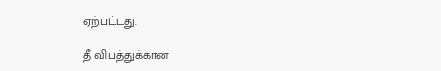ஏற்பட்டது.

தீ விபத்துக்கான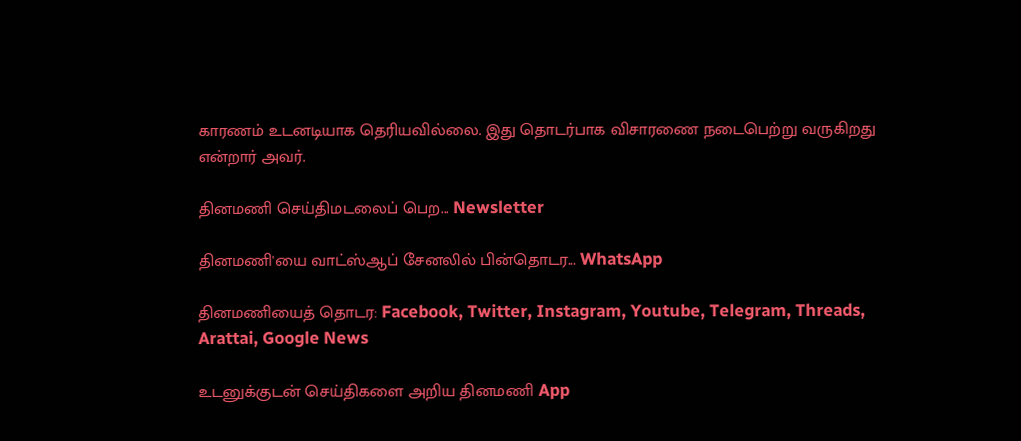காரணம் உடனடியாக தெரியவில்லை. இது தொடர்பாக விசாரணை நடைபெற்று வருகிறது என்றார் அவர்.

தினமணி செய்திமடலைப் பெற... Newsletter

தினமணி'யை வாட்ஸ்ஆப் சேனலில் பின்தொடர... WhatsApp

தினமணியைத் தொடர: Facebook, Twitter, Instagram, Youtube, Telegram, Threads, Arattai, Google News

உடனுக்குடன் செய்திகளை அறிய தினமணி App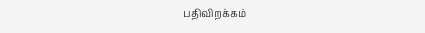பதிவிறக்கம்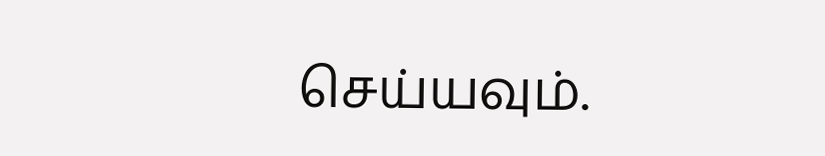செய்யவும்.